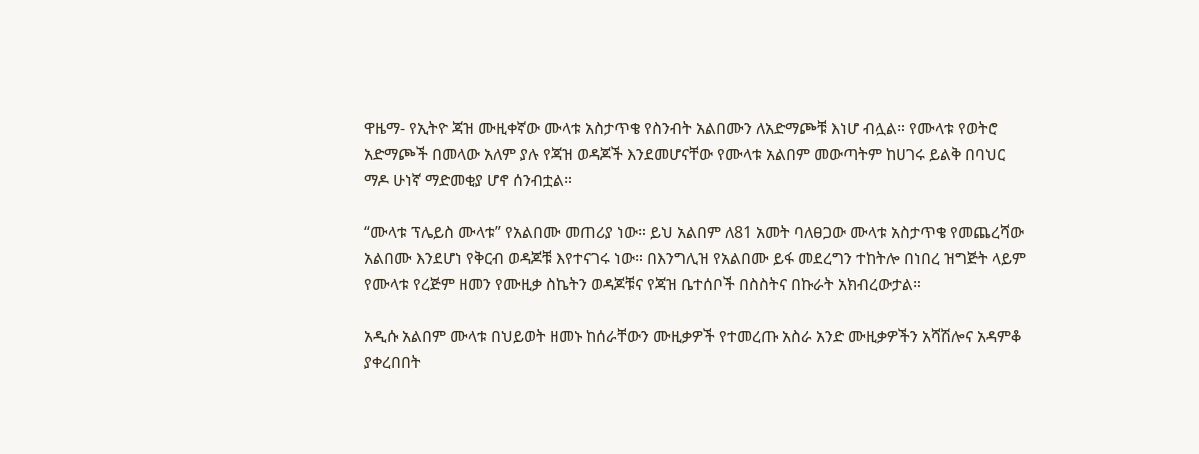ዋዜማ- የኢትዮ ጃዝ ሙዚቀኛው ሙላቱ አስታጥቄ የስንብት አልበሙን ለአድማጮቹ እነሆ ብሏል። የሙላቱ የወትሮ አድማጮች በመላው አለም ያሉ የጃዝ ወዳጆች እንደመሆናቸው የሙላቱ አልበም መውጣትም ከሀገሩ ይልቅ በባህር ማዶ ሁነኛ ማድመቂያ ሆኖ ሰንብቷል።

“ሙላቱ ፕሌይስ ሙላቱ” የአልበሙ መጠሪያ ነው። ይህ አልበም ለ81 አመት ባለፀጋው ሙላቱ አስታጥቄ የመጨረሻው አልበሙ እንደሆነ የቅርብ ወዳጆቹ እየተናገሩ ነው። በእንግሊዝ የአልበሙ ይፋ መደረግን ተከትሎ በነበረ ዝግጅት ላይም የሙላቱ የረጅም ዘመን የሙዚቃ ስኬትን ወዳጆቹና የጃዝ ቤተሰቦች በስስትና በኩራት አክብረውታል።

አዲሱ አልበም ሙላቱ በህይወት ዘመኑ ከሰራቸውን ሙዚቃዎች የተመረጡ አስራ አንድ ሙዚቃዎችን አሻሽሎና አዳምቆ ያቀረበበት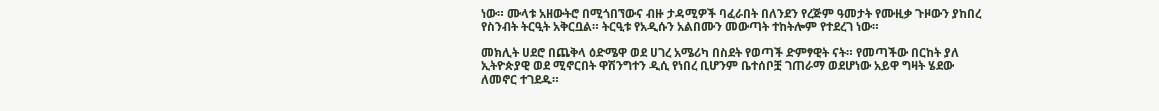ነው። ሙላቱ አዘውትሮ በሚጎበኘውና ብዙ ታዳሚዎች ባፈራበት በለንደን የረጅም ዓመታት የሙዚቃ ጉዞውን ያከበረ የስንብት ትርዒት አቅርቧል። ትርዒቱ የአዲሱን አልበሙን መውጣት ተከትሎም የተደረገ ነው።

መክሊት ሀደሮ በጨቅላ ዕድሜዋ ወደ ሀገረ አሜሪካ በስደት የወጣች ድምፃዊት ናት። የመጣችው በርከት ያለ ኢትዮጵያዊ ወደ ሚኖርበት ዋሽንግተን ዲሲ የነበረ ቢሆንም ቤተሰቦቿ ገጠራማ ወደሆነው አይዋ ግዛት ሄደው ለመኖር ተገደዱ።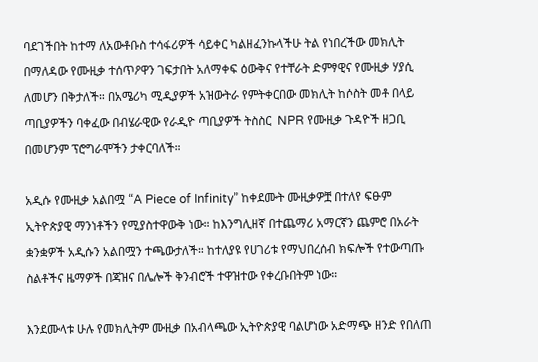ባደገችበት ከተማ ለአውቶቡስ ተሳፋሪዎች ሳይቀር ካልዘፈንኩላችሁ ትል የነበረችው መክሊት በማለዳው የሙዚቃ ተሰጥዖዋን ገፍታበት አለማቀፍ ዕውቅና የተቸራት ድምፃዊና የሙዚቃ ሃያሲ ለመሆን በቅታለች። በአሜሪካ ሚዲያዎች አዝውትራ የምትቀርበው መክሊት ከሶስት መቶ በላይ ጣቢያዎችን ባቀፈው በብሄራዊው የራዲዮ ጣቢያዎች ትስስር  NPR የሙዚቃ ጉዳዮች ዘጋቢ በመሆንም ፕሮግራሞችን ታቀርባለች።

አዲሱ የሙዚቃ አልበሟ “A Piece of Infinity” ከቀደሙት ሙዚቃዎቿ በተለየ ፍፁም ኢትዮጵያዊ ማንነቶችን የሚያስተዋውቅ ነው። ከእንግሊዘኛ በተጨማሪ አማርኛን ጨምሮ በአራት ቋንቋዎች አዲሱን አልበሟን ተጫውታለች። ከተለያዩ የሀገሪቱ የማህበረሰብ ክፍሎች የተውጣጡ ስልቶችና ዜማዎች በጃዝና በሌሎች ቅንብሮች ተዋዝተው የቀረቡበትም ነው።

እንደሙላቱ ሁሉ የመክሊትም ሙዚቃ በአብላጫው ኢትዮጵያዊ ባልሆነው አድማጭ ዘንድ የበለጠ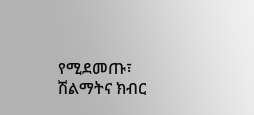የሚደመጡ፣ ሽልማትና ክብር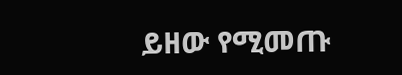ይዘው የሚመጡ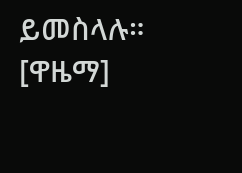ይመስላሉ። [ዋዜማ]